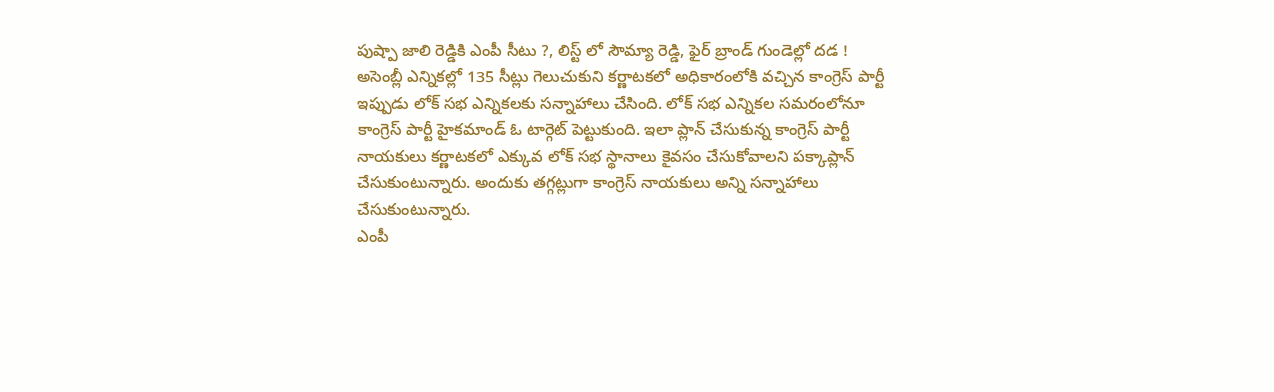పుష్పా జాలి రెడ్డికి ఎంపీ సీటు ?, లిస్ట్ లో సౌమ్యా రెడ్డి, ఫైర్ బ్రాండ్ గుండెల్లో దడ !
అసెంబ్లీ ఎన్నికల్లో 135 సీట్లు గెలుచుకుని కర్ణాటకలో అధికారంలోకి వచ్చిన కాంగ్రెస్ పార్టీ ఇప్పుడు లోక్ సభ ఎన్నికలకు సన్నాహాలు చేసింది. లోక్ సభ ఎన్నికల సమరంలోనూ కాంగ్రెస్ పార్టీ హైకమాండ్ ఓ టార్గెట్ పెట్టుకుంది. ఇలా ప్లాన్ చేసుకున్న కాంగ్రెస్ పార్టీ నాయకులు కర్ణాటకలో ఎక్కువ లోక్ సభ స్థానాలు కైవసం చేసుకోవాలని పక్కాప్లాన్ చేసుకుంటున్నారు. అందుకు తగ్గట్లుగా కాంగ్రెస్ నాయకులు అన్ని సన్నాహాలు చేసుకుంటున్నారు.
ఎంపీ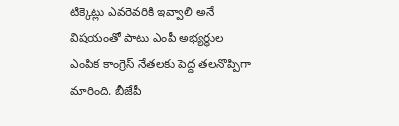టిక్కెట్లు ఎవరెవరికి ఇవ్వాలి అనే విషయంతో పాటు ఎంపీ అభ్యర్థుల ఎంపిక కాంగ్రెస్ నేతలకు పెద్ద తలనొప్పిగా మారింది. బీజేపీ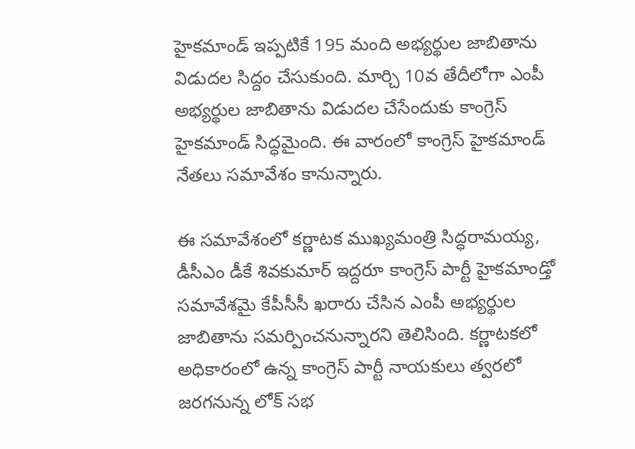హైకమాండ్ ఇప్పటికే 195 మంది అభ్యర్థుల జాబితాను విడుదల సిద్దం చేసుకుంది. మార్చి 10వ తేదీలోగా ఎంపీ అభ్యర్థుల జాబితాను విడుదల చేసేందుకు కాంగ్రెస్ హైకమాండ్ సిద్ధమైంది. ఈ వారంలో కాంగ్రెస్ హైకమాండ్ నేతలు సమావేశం కానున్నారు.

ఈ సమావేశంలో కర్ణాటక ముఖ్యమంత్రి సిద్ధరామయ్య, డీసీఎం డీకే శివకుమార్ ఇద్దరూ కాంగ్రెస్ పార్టీ హైకమాండ్తో సమావేశమై కేపీసీసీ ఖరారు చేసిన ఎంపీ అభ్యర్థుల జాబితాను సమర్పించనున్నారని తెలిసింది. కర్ణాటకలో అధికారంలో ఉన్న కాంగ్రెస్ పార్టీ నాయకులు త్వరలో జరగనున్న లోక్ సభ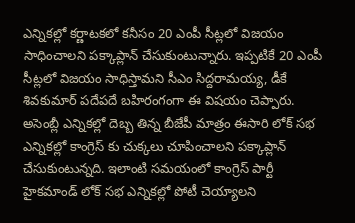ఎన్నికల్లో కర్ణాటకలో కనీసం 20 ఎంపీ సీట్లలో విజయం సాధించాలని పక్కాప్లాన్ చేసుకుంటున్నారు. ఇప్పటికే 20 ఎంపీ సీట్లలో విజయం సాధిస్తామని సీఎం సిద్దరామయ్య, డీకే శివకుమార్ పదేపదే బహిరంగంగా ఈ విషయం చెప్పారు.
అసెంబ్లీ ఎన్నికల్లో దెబ్బ తిన్న బీజేపీ మాత్రం ఈసారి లోక్ సభ ఎన్నికల్లో కాంగ్రెస్ కు చుక్కలు చూపించాలని పక్కాప్లాన్ చేసుకుంటున్నది. ఇలాంటి సమయంలో కాంగ్రెస్ పార్టీ హైకమాండ్ లోక్ సభ ఎన్నికల్లో పోటీ చెయ్యాలని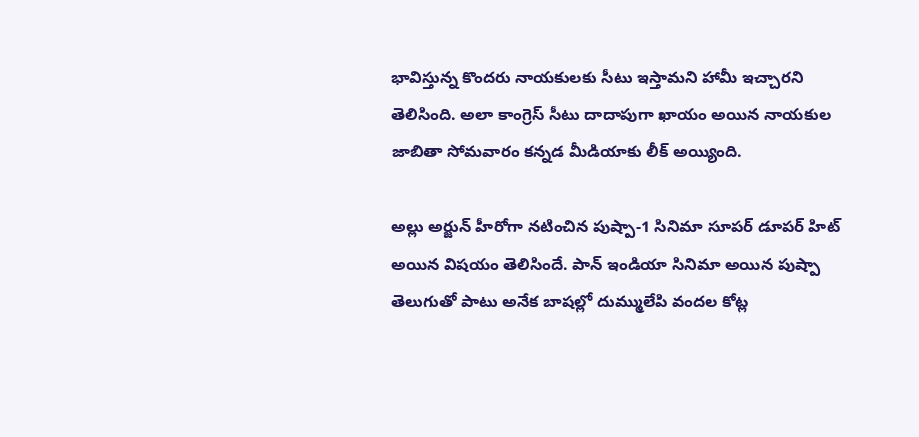భావిస్తున్న కొందరు నాయకులకు సీటు ఇస్తామని హామీ ఇచ్చారని తెలిసింది. అలా కాంగ్రెస్ సీటు దాదాపుగా ఖాయం అయిన నాయకుల జాబితా సోమవారం కన్నడ మీడియాకు లీక్ అయ్యింది.

అల్లు అర్జున్ హీరోగా నటించిన పుష్పా-1 సినిమా సూపర్ డూపర్ హిట్ అయిన విషయం తెలిసిందే. పాన్ ఇండియా సినిమా అయిన పుష్పా తెలుగుతో పాటు అనేక బాషల్లో దుమ్ములేపి వందల కోట్ల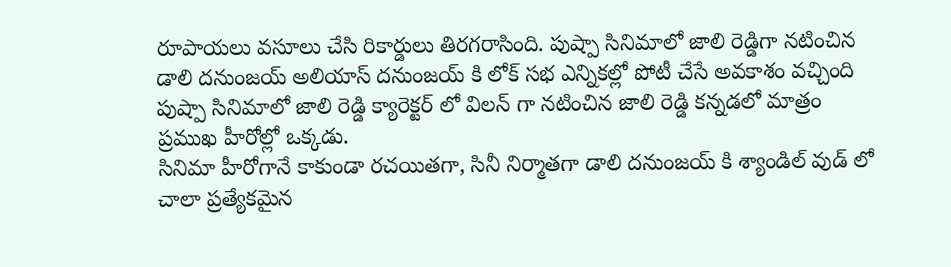రూపాయలు వసూలు చేసి రికార్డులు తిరగరాసింది. పుష్పా సినిమాలో జాలి రెడ్డిగా నటించిన డాలి దనుంజయ్ అలియాస్ దనుంజయ్ కి లోక్ సభ ఎన్నికల్లో పోటీ చేసే అవకాశం వచ్చింది పుష్పా సినిమాలో జాలి రెడ్డి క్యారెక్టర్ లో విలన్ గా నటించిన జాలి రెడ్డి కన్నడలో మాత్రం ప్రముఖ హీరోల్లో ఒక్కడు.
సినిమా హీరోగానే కాకుండా రచయితగా, సినీ నిర్మాతగా డాలి దనుంజయ్ కి శ్యాండిల్ వుడ్ లో చాలా ప్రత్యేకమైన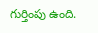గుర్తింపు ఉంది.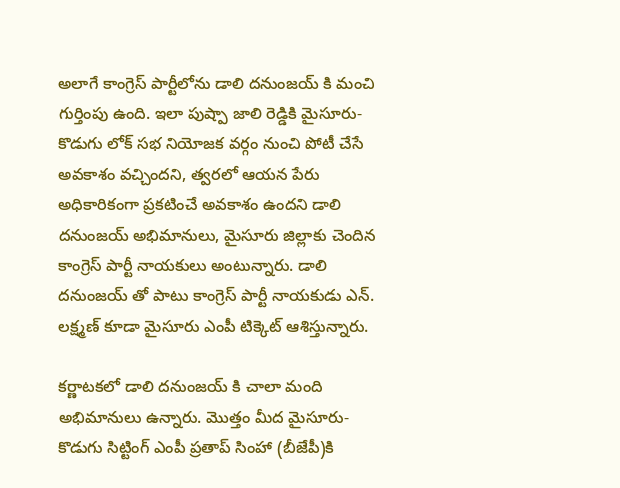అలాగే కాంగ్రెస్ పార్టీలోను డాలి దనుంజయ్ కి మంచి గుర్తింపు ఉంది. ఇలా పుష్పా జాలి రెడ్డికి మైసూరు-కొడుగు లోక్ సభ నియోజక వర్గం నుంచి పోటీ చేసే అవకాశం వచ్చిందని, త్వరలో ఆయన పేరు అధికారికంగా ప్రకటించే అవకాశం ఉందని డాలి దనుంజయ్ అభిమానులు, మైసూరు జిల్లాకు చెందిన కాంగ్రెస్ పార్టీ నాయకులు అంటున్నారు. డాలి దనుంజయ్ తో పాటు కాంగ్రెస్ పార్టీ నాయకుడు ఎన్. లక్ష్మణ్ కూడా మైసూరు ఎంపీ టిక్కెట్ ఆశిస్తున్నారు.

కర్ణాటకలో డాలి దనుంజయ్ కి చాలా మంది అభిమానులు ఉన్నారు. మొత్తం మీద మైసూరు-కొడుగు సిట్టింగ్ ఎంపీ ప్రతాప్ సింహా (బీజేపీ)కి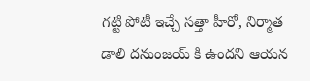గట్టి పోటీ ఇచ్చే సత్తా హీరో, నిర్మాత డాలి దనుంజయ్ కి ఉందని ఆయన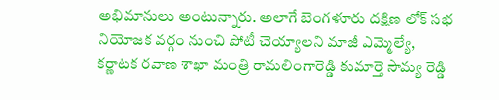అభిమానులు అంటున్నారు. అలాగే బెంగళూరు దక్షిణ లోక్ సభ నియోజక వర్గం నుంచి పోటీ చెయ్యాలని మాజీ ఎమ్మెల్యే, కర్ణాటక రవాణ శాఖా మంత్రి రామలింగారెడ్డి కుమార్తె సౌమ్య రెడ్డి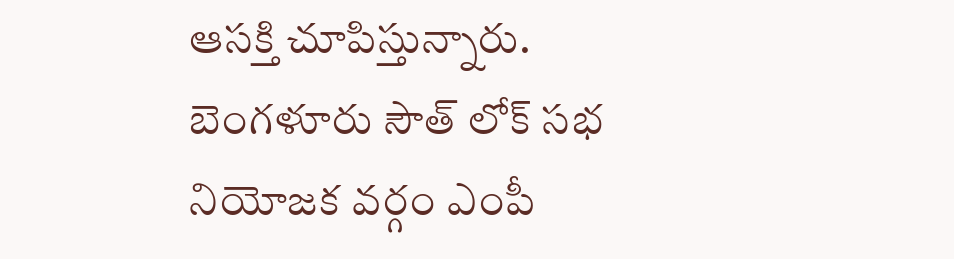ఆసక్తి చూపిస్తున్నారు. బెంగళూరు సౌత్ లోక్ సభ నియోజక వర్గం ఎంపీ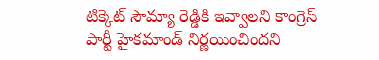టిక్కెట్ సౌమ్యా రెడ్డికి ఇవ్వాలని కాంగ్రెస్ పార్టీ హైకమాండ్ నిర్ణయించిందని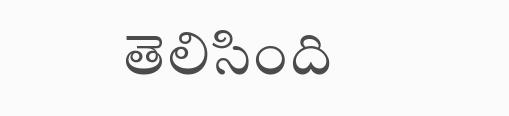తెలిసింది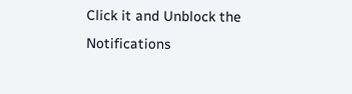Click it and Unblock the Notifications